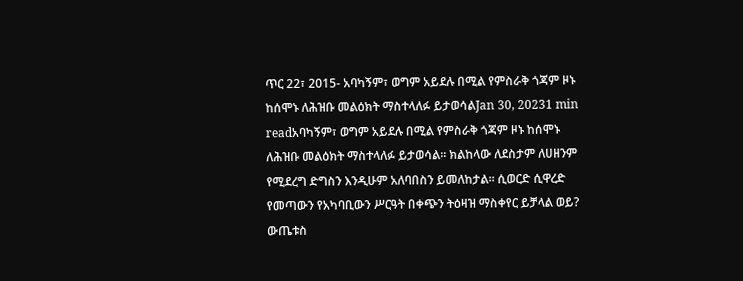ጥር 22፣ 2015- አባካኝም፣ ወግም አይደሉ በሚል የምስራቅ ጎጃም ዞኑ ከሰሞኑ ለሕዝቡ መልዕክት ማስተላለፉ ይታወሳልJan 30, 20231 min readአባካኝም፣ ወግም አይደሉ በሚል የምስራቅ ጎጃም ዞኑ ከሰሞኑ ለሕዝቡ መልዕክት ማስተላለፉ ይታወሳል፡፡ ክልከላው ለደስታም ለሀዘንም የሚደረግ ድግስን እንዲሁም አለባበስን ይመለከታል፡፡ ሲወርድ ሲዋረድ የመጣውን የአካባቢውን ሥርዓት በቀጭን ትዕዛዝ ማስቀየር ይቻላል ወይ? ውጤቱስ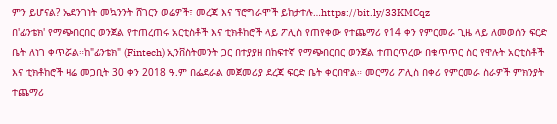ምን ይሆናል? ኤደንገነት መኳንንት ሸገርን ወሬዎች፣ መረጃ እና ፕሮግራሞች ይከታተሉ…https://bit.ly/33KMCqz
በ'ፊንቴክ' የማጭበርበር ወንጀል የተጠረጠሩ አርቲስቶች እና ቲክቶከሮች ላይ ፖሊስ የጠየቀው የተጨማሪ የ14 ቀን የምርመራ ጊዜ ላይ ለመወሰን ፍርድ ቤት ለነገ ቀጥሯል።ከ"ፊንቴክ" (Fintech) ኢንቨስትመንት ጋር በተያያዘ በከፍተኛ የማጭበርበር ወንጀል ተጠርጥረው በቁጥጥር ስር የዋሉት አርቲስቶች እና ቲክቶከሮች ዛሬ መጋቢት 30 ቀን 2018 ዓ.ም በፌደራል መጀመሪያ ደረጃ ፍርድ ቤት ቀርበዋል። መርማሪ ፖሊስ በቀሪ የምርመራ ስራዎች ምክንያት ተጨማሪ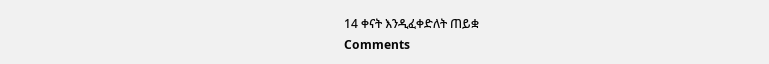14 ቀናት እንዲፈቀድለት ጠይቋ
Comments